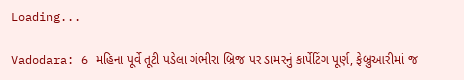Loading...

Vadodara: 6 મહિના પૂર્વે તૂટી પડેલા ગંભીરા બ્રિજ પર ડામરનું કાર્પેટિંગ પૂર્ણ, ફેબ્રુઆરીમાં જ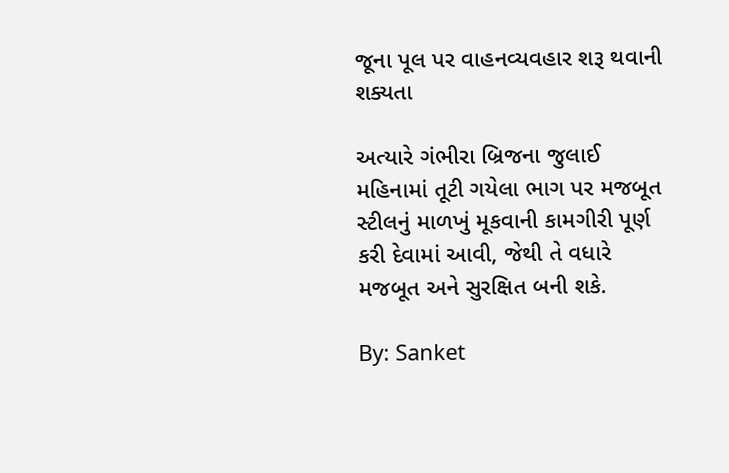જૂના પૂલ પર વાહનવ્યવહાર શરૂ થવાની શક્યતા

અત્યારે ગંભીરા બ્રિજના જુલાઈ મહિનામાં તૂટી ગયેલા ભાગ પર મજબૂત સ્ટીલનું માળખું મૂકવાની કામગીરી પૂર્ણ કરી દેવામાં આવી, જેથી તે વધારે મજબૂત અને સુરક્ષિત બની શકે.

By: Sanket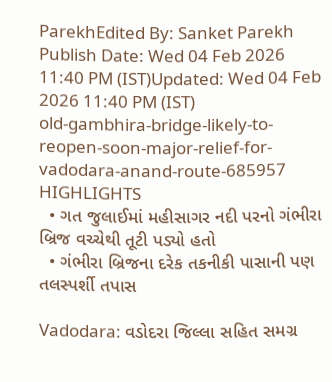ParekhEdited By: Sanket Parekh Publish Date: Wed 04 Feb 2026 11:40 PM (IST)Updated: Wed 04 Feb 2026 11:40 PM (IST)
old-gambhira-bridge-likely-to-reopen-soon-major-relief-for-vadodara-anand-route-685957
HIGHLIGHTS
  • ગત જુલાઈમાં મહીસાગર નદી પરનો ગંભીરા બ્રિજ વચ્ચેથી તૂટી પડ્યો હતો
  • ગંભીરા બ્રિજના દરેક તકનીકી પાસાની પણ તલસ્પર્શી તપાસ

Vadodara: વડોદરા જિલ્લા સહિત સમગ્ર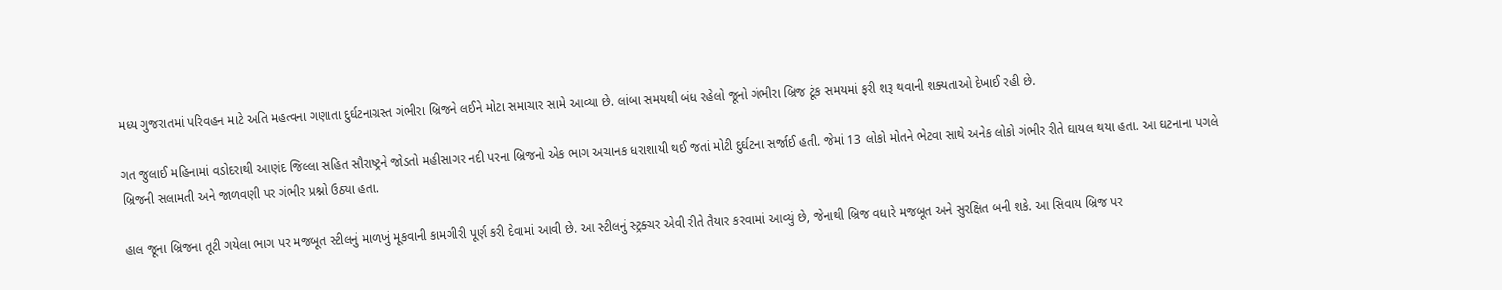મધ્ય ગુજરાતમાં પરિવહન માટે અતિ મહત્વના ગણાતા દુર્ઘટનાગ્રસ્ત ગંભીરા બ્રિજને લઈને મોટા સમાચાર સામે આવ્યા છે. લાંબા સમયથી બંધ રહેલો જૂનો ગંભીરા બ્રિજ ટૂંક સમયમાં ફરી શરૂ થવાની શક્યતાઓ દેખાઈ રહી છે.

ગત જુલાઈ મહિનામાં વડોદરાથી આણંદ જિલ્લા સહિત સૌરાષ્ટ્રને જોડતો મહીસાગર નદી પરના બ્રિજનો એક ભાગ અચાનક ધરાશાયી થઈ જતાં મોટી દુર્ઘટના સર્જાઈ હતી. જેમાં 13 લોકો મોતને ભેટવા સાથે અનેક લોકો ગંભીર રીતે ઘાયલ થયા હતા. આ ઘટનાના પગલે બ્રિજની સલામતી અને જાળવણી પર ગંભીર પ્રશ્નો ઉઠ્યા હતા.

હાલ જૂના બ્રિજના તૂટી ગયેલા ભાગ પર મજબૂત સ્ટીલનું માળખું મૂકવાની કામગીરી પૂર્ણ કરી દેવામાં આવી છે. આ સ્ટીલનું સ્ટ્રક્ચર એવી રીતે તૈયાર કરવામાં આવ્યું છે, જેનાથી બ્રિજ વધારે મજબૂત અને સુરક્ષિત બની શકે. આ સિવાય બ્રિજ પર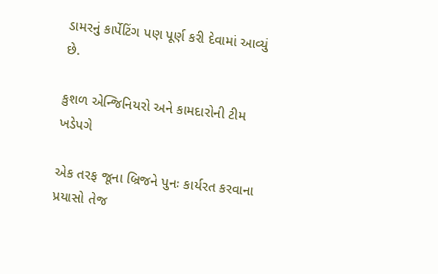ડામરનું કાર્પેટિંગ પણ પૂર્ણ કરી દેવામાં આવ્યું છે.

કુશળ એન્જિનિયરો અને કામદારોની ટીમ ખડેપગે

એક તરફ જૂના બ્રિજને પુનઃ કાર્યરત કરવાના પ્રયાસો તેજ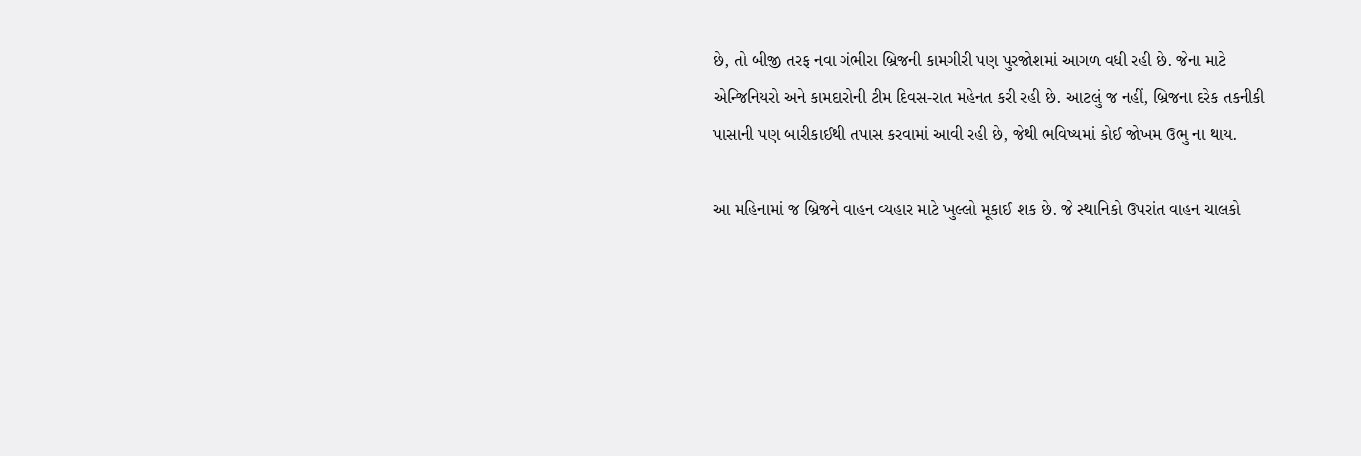છે, તો બીજી તરફ નવા ગંભીરા બ્રિજની કામગીરી પણ પુરજોશમાં આગળ વધી રહી છે. જેના માટે એન્જિનિયરો અને કામદારોની ટીમ દિવસ-રાત મહેનત કરી રહી છે. આટલું જ નહીં, બ્રિજના દરેક તકનીકી પાસાની પણ બારીકાઈથી તપાસ કરવામાં આવી રહી છે, જેથી ભવિષ્યમાં કોઈ જોખમ ઉભુ ના થાય.

આ મહિનામાં જ બ્રિજને વાહન વ્યહાર માટે ખુલ્લો મૂકાઈ શક છે. જે સ્થાનિકો ઉપરાંત વાહન ચાલકો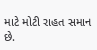માટે મોટી રાહત સમાન છે.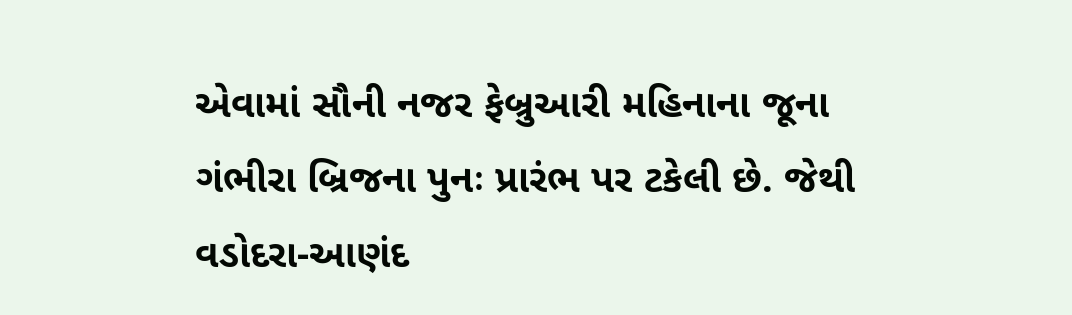એવામાં સૌની નજર ફેબ્રુઆરી મહિનાના જૂના ગંભીરા બ્રિજના પુનઃ પ્રારંભ પર ટકેલી છે. જેથી વડોદરા-આણંદ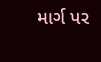માર્ગ પર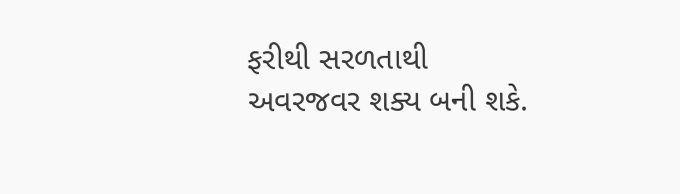ફરીથી સરળતાથી અવરજવર શક્ય બની શકે.